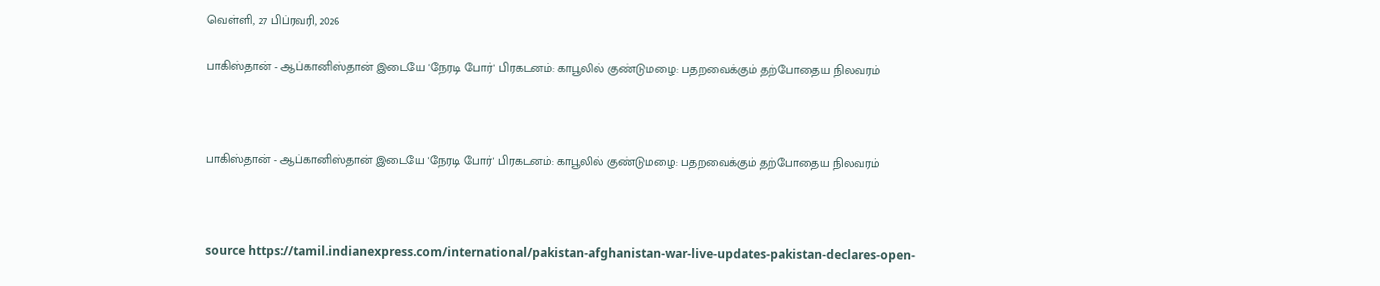வெள்ளி, 27 பிப்ரவரி, 2026

பாகிஸ்தான் - ஆப்கானிஸ்தான் இடையே 'நேரடி போர்' பிரகடனம்: காபூலில் குண்டுமழை: பதறவைக்கும் தற்போதைய நிலவரம்



பாகிஸ்தான் - ஆப்கானிஸ்தான் இடையே 'நேரடி போர்' பிரகடனம்: காபூலில் குண்டுமழை: பதறவைக்கும் தற்போதைய நிலவரம்



source https://tamil.indianexpress.com/international/pakistan-afghanistan-war-live-updates-pakistan-declares-open-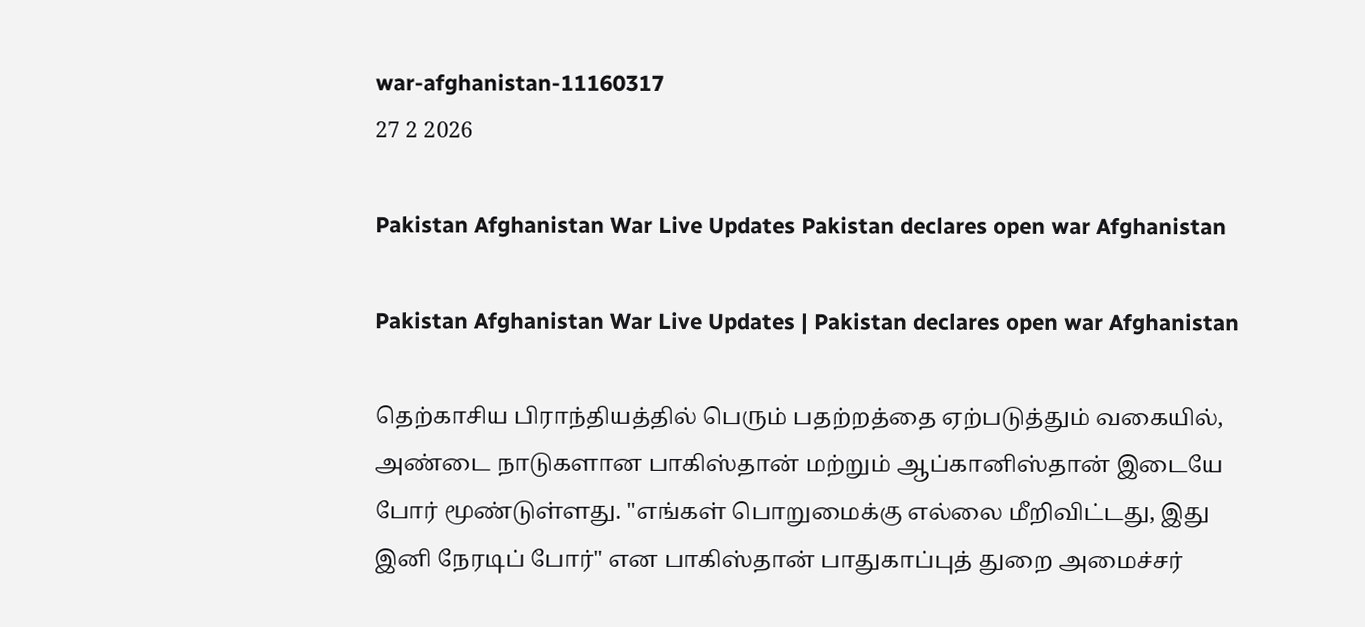war-afghanistan-11160317
27 2 2026

Pakistan Afghanistan War Live Updates Pakistan declares open war Afghanistan

Pakistan Afghanistan War Live Updates | Pakistan declares open war Afghanistan

தெற்காசிய பிராந்தியத்தில் பெரும் பதற்றத்தை ஏற்படுத்தும் வகையில், அண்டை நாடுகளான பாகிஸ்தான் மற்றும் ஆப்கானிஸ்தான் இடையே போர் மூண்டுள்ளது. "எங்கள் பொறுமைக்கு எல்லை மீறிவிட்டது, இது இனி நேரடிப் போர்" என பாகிஸ்தான் பாதுகாப்புத் துறை அமைச்சர்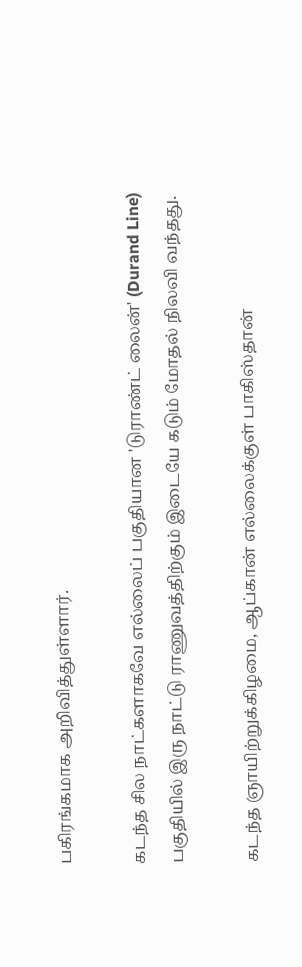பகிரங்கமாக அறிவித்துள்ளார்.

கடந்த சில நாட்களாகவே எல்லைப் பகுதியான 'டுராண்ட் லைன்' (Durand Line) பகுதியில் இரு நாட்டு ராணுவத்திற்கும் இடையே கடும் மோதல் நிலவி வந்தது.

கடந்த ஞாயிற்றுக்கிழமை, ஆப்கான் எல்லைக்குள் பாகிஸ்தான்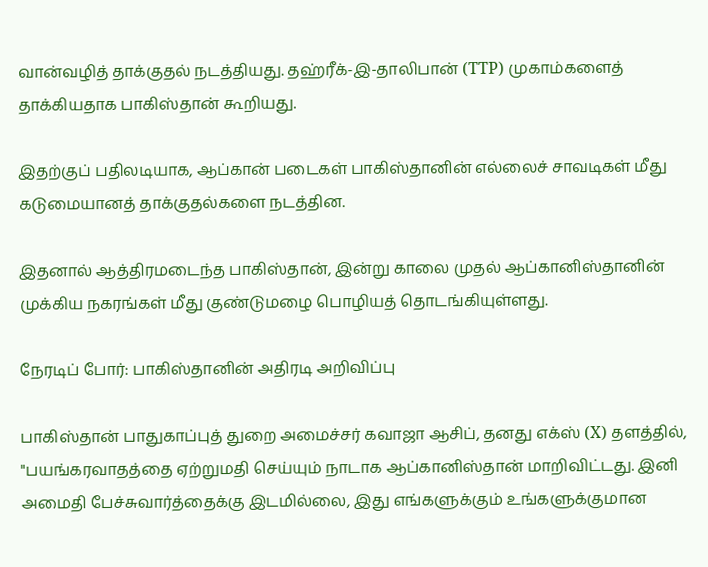வான்வழித் தாக்குதல் நடத்தியது. தஹ்ரீக்-இ-தாலிபான் (TTP) முகாம்களைத் தாக்கியதாக பாகிஸ்தான் கூறியது.

இதற்குப் பதிலடியாக, ஆப்கான் படைகள் பாகிஸ்தானின் எல்லைச் சாவடிகள் மீது கடுமையானத் தாக்குதல்களை நடத்தின.

இதனால் ஆத்திரமடைந்த பாகிஸ்தான், இன்று காலை முதல் ஆப்கானிஸ்தானின் முக்கிய நகரங்கள் மீது குண்டுமழை பொழியத் தொடங்கியுள்ளது.

நேரடிப் போர்: பாகிஸ்தானின் அதிரடி அறிவிப்பு

பாகிஸ்தான் பாதுகாப்புத் துறை அமைச்சர் கவாஜா ஆசிப், தனது எக்ஸ் (X) தளத்தில், "பயங்கரவாதத்தை ஏற்றுமதி செய்யும் நாடாக ஆப்கானிஸ்தான் மாறிவிட்டது. இனி அமைதி பேச்சுவார்த்தைக்கு இடமில்லை, இது எங்களுக்கும் உங்களுக்குமான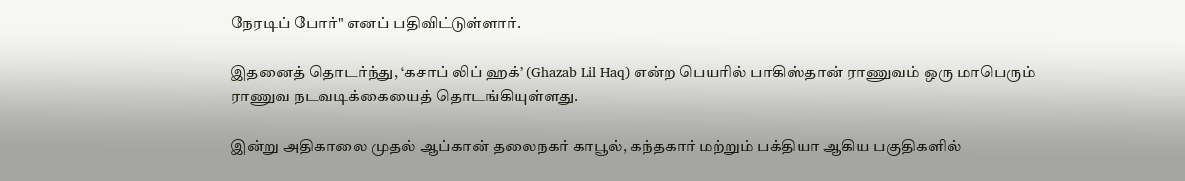நேரடிப் போர்" எனப் பதிவிட்டுள்ளார்.

இதனைத் தொடர்ந்து, ‘கசாப் லிப் ஹக்’ (Ghazab Lil Haq) என்ற பெயரில் பாகிஸ்தான் ராணுவம் ஒரு மாபெரும் ராணுவ நடவடிக்கையைத் தொடங்கியுள்ளது.

இன்று அதிகாலை முதல் ஆப்கான் தலைநகர் காபூல், கந்தகார் மற்றும் பக்தியா ஆகிய பகுதிகளில்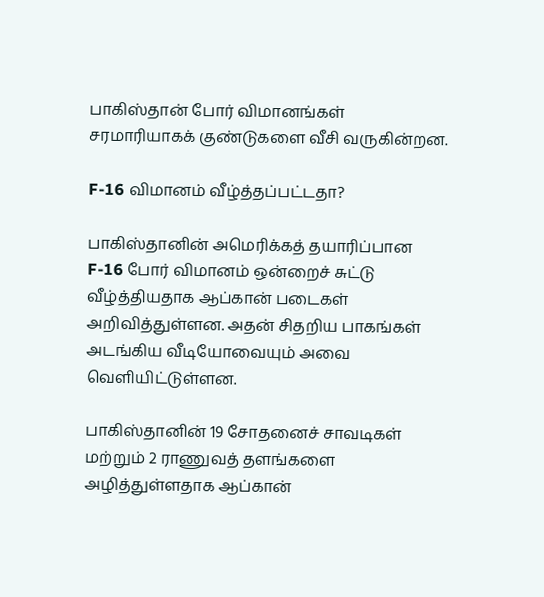பாகிஸ்தான் போர் விமானங்கள் சரமாரியாகக் குண்டுகளை வீசி வருகின்றன.

F-16 விமானம் வீழ்த்தப்பட்டதா?

பாகிஸ்தானின் அமெரிக்கத் தயாரிப்பான F-16 போர் விமானம் ஒன்றைச் சுட்டு வீழ்த்தியதாக ஆப்கான் படைகள் அறிவித்துள்ளன. அதன் சிதறிய பாகங்கள் அடங்கிய வீடியோவையும் அவை வெளியிட்டுள்ளன.

பாகிஸ்தானின் 19 சோதனைச் சாவடிகள் மற்றும் 2 ராணுவத் தளங்களை அழித்துள்ளதாக ஆப்கான்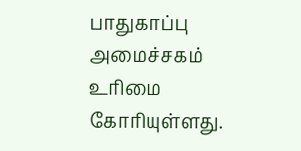பாதுகாப்பு அமைச்சகம் உரிமை கோரியுள்ளது.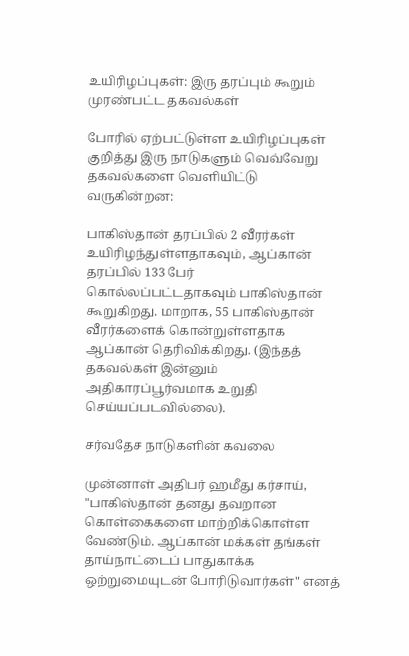உயிரிழப்புகள்: இரு தரப்பும் கூறும் முரண்பட்ட தகவல்கள்

போரில் ஏற்பட்டுள்ள உயிரிழப்புகள் குறித்து இரு நாடுகளும் வெவ்வேறு தகவல்களை வெளியிட்டு வருகின்றன:

பாகிஸ்தான் தரப்பில் 2 வீரர்கள் உயிரிழந்துள்ளதாகவும், ஆப்கான் தரப்பில் 133 பேர் கொல்லப்பட்டதாகவும் பாகிஸ்தான் கூறுகிறது. மாறாக, 55 பாகிஸ்தான் வீரர்களைக் கொன்றுள்ளதாக ஆப்கான் தெரிவிக்கிறது. (இந்தத் தகவல்கள் இன்னும் அதிகாரப்பூர்வமாக உறுதி செய்யப்படவில்லை).

சர்வதேச நாடுகளின் கவலை

முன்னாள் அதிபர் ஹமீது கர்சாய், "பாகிஸ்தான் தனது தவறான கொள்கைகளை மாற்றிக்கொள்ள வேண்டும். ஆப்கான் மக்கள் தங்கள் தாய்நாட்டைப் பாதுகாக்க ஒற்றுமையுடன் போரிடுவார்கள்" எனத்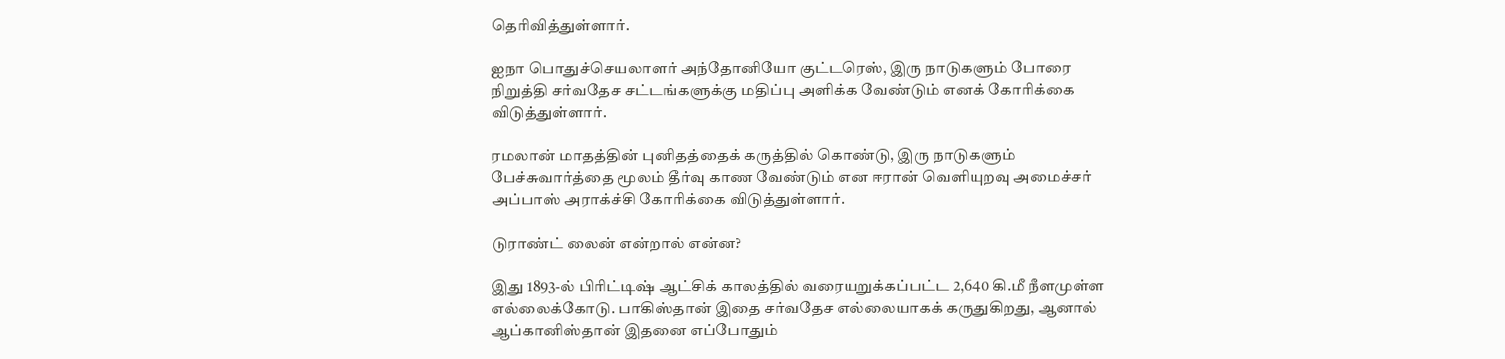தெரிவித்துள்ளார்.

ஐநா பொதுச்செயலாளர் அந்தோனியோ குட்டரெஸ், இரு நாடுகளும் போரை நிறுத்தி சர்வதேச சட்டங்களுக்கு மதிப்பு அளிக்க வேண்டும் எனக் கோரிக்கை விடுத்துள்ளார்.

ரமலான் மாதத்தின் புனிதத்தைக் கருத்தில் கொண்டு, இரு நாடுகளும் பேச்சுவார்த்தை மூலம் தீர்வு காண வேண்டும் என ஈரான் வெளியுறவு அமைச்சர் அப்பாஸ் அராக்ச்சி கோரிக்கை விடுத்துள்ளார்.

டுராண்ட் லைன் என்றால் என்ன?

இது 1893-ல் பிரிட்டிஷ் ஆட்சிக் காலத்தில் வரையறுக்கப்பட்ட 2,640 கி.மீ நீளமுள்ள எல்லைக்கோடு. பாகிஸ்தான் இதை சர்வதேச எல்லையாகக் கருதுகிறது, ஆனால் ஆப்கானிஸ்தான் இதனை எப்போதும்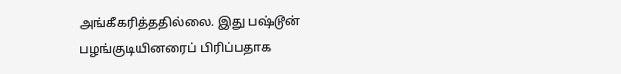அங்கீகரித்ததில்லை. இது பஷ்டூன் பழங்குடியினரைப் பிரிப்பதாக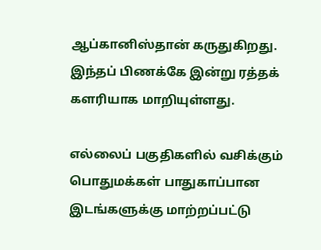ஆப்கானிஸ்தான் கருதுகிறது. இந்தப் பிணக்கே இன்று ரத்தக் களரியாக மாறியுள்ளது.

எல்லைப் பகுதிகளில் வசிக்கும் பொதுமக்கள் பாதுகாப்பான இடங்களுக்கு மாற்றப்பட்டு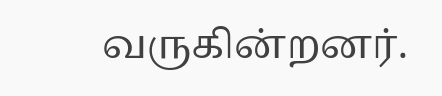வருகின்றனர்.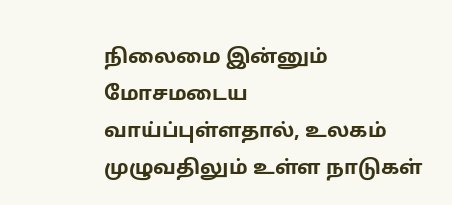நிலைமை இன்னும் மோசமடைய வாய்ப்புள்ளதால், உலகம் முழுவதிலும் உள்ள நாடுகள்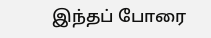இந்தப் போரை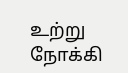உற்று நோக்கி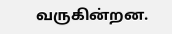வருகின்றன.